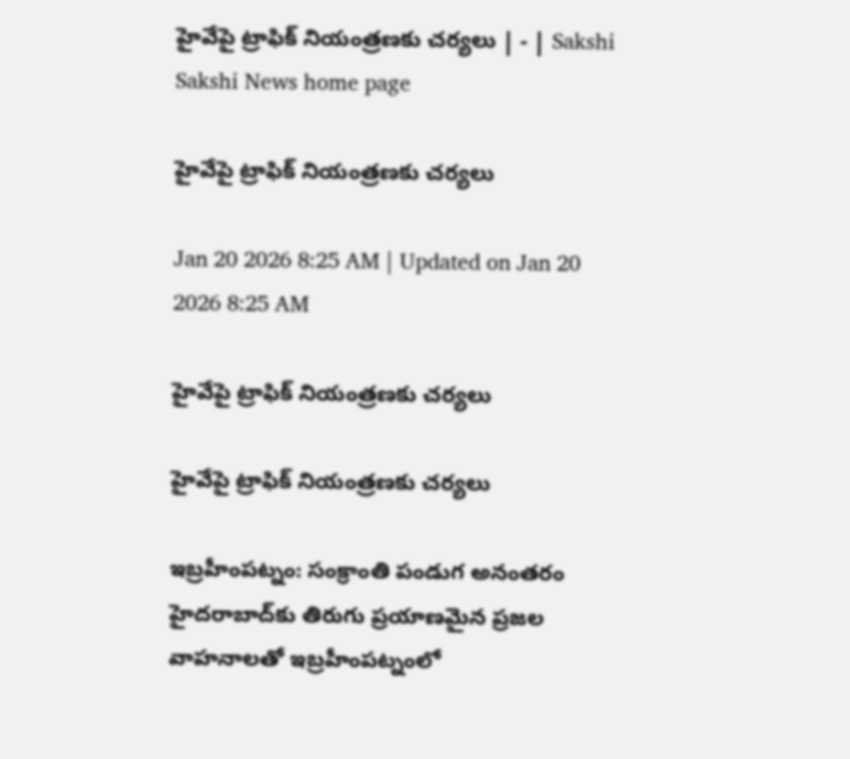హైవేపై ట్రాఫిక్‌ నియంత్రణకు చర్యలు | - | Sakshi
Sakshi News home page

హైవేపై ట్రాఫిక్‌ నియంత్రణకు చర్యలు

Jan 20 2026 8:25 AM | Updated on Jan 20 2026 8:25 AM

హైవేపై ట్రాఫిక్‌ నియంత్రణకు చర్యలు

హైవేపై ట్రాఫిక్‌ నియంత్రణకు చర్యలు

ఇబ్రహీంపట్నం: సంక్రాంతి పండుగ అనంతరం హైదరాబాద్‌కు తిరుగు ప్రయాణమైన ప్రజల వాహనాలతో ఇబ్రహీంపట్నంలో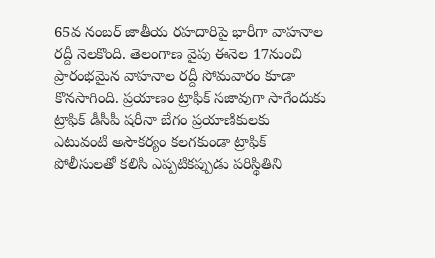65వ నంబర్‌ జాతీయ రహదారిపై భారీగా వాహనాల రద్దీ నెలకొంది. తెలంగాణ వైపు ఈనెల 17నుంచి ప్రారంభమైన వాహనాల రద్దీ సోమవారం కూడా కొనసాగింది. ప్రయాణం ట్రాఫిక్‌ సజావుగా సాగేందుకు ట్రాఫిక్‌ డీసీపీ షరీనా బేగం ప్రయాణికులకు ఎటువంటి అసౌకర్యం కలగకుండా ట్రాఫిక్‌ పోలీసులతో కలిసి ఎప్పటికప్పుడు పరిస్థితిని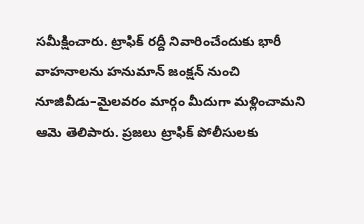సమీక్షించారు. ట్రాఫిక్‌ రద్దీ నివారించేందుకు భారీ వాహనాలను హనుమాన్‌ జంక్షన్‌ నుంచి నూజివీడు–మైలవరం మార్గం మీదుగా మళ్లించామని ఆమె తెలిపారు. ప్రజలు ట్రాఫిక్‌ పోలీసులకు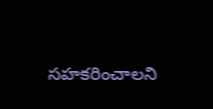సహకరించాలని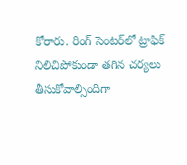కోరారు. రింగ్‌ సెంటర్‌లో ట్రాఫిక్‌ నిలిచిపోకుండా తగిన చర్యలు తీసుకోవాల్సిందిగా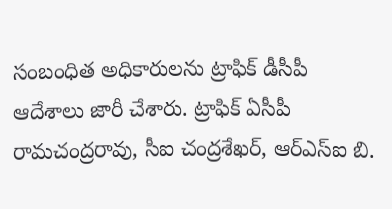సంబంధిత అధికారులను ట్రాఫిక్‌ డీసీపీ ఆదేశాలు జారీ చేశారు. ట్రాఫిక్‌ ఏసీపీ రామచంద్రరావు, సీఐ చంద్రశేఖర్‌, ఆర్‌ఎస్‌ఐ బి.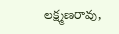లక్ష్మణరావు,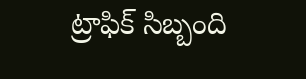ట్రాఫిక్‌ సిబ్బంది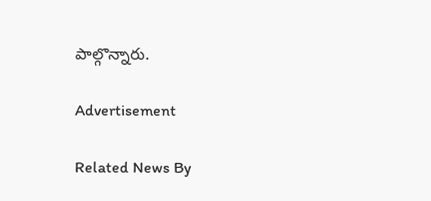పాల్గొన్నారు.

Advertisement

Related News By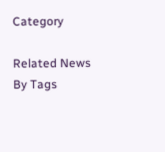Category

Related News By Tags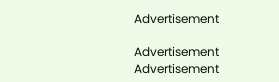Advertisement

Advertisement
Advertisement